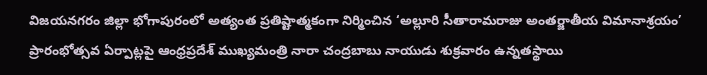విజయనగరం జిల్లా భోగాపురంలో అత్యంత ప్రతిష్టాత్మకంగా నిర్మించిన ‘అల్లూరి సీతారామరాజు అంతర్జాతీయ విమానాశ్రయం’ ప్రారంభోత్సవ ఏర్పాట్లపై ఆంధ్రప్రదేశ్ ముఖ్యమంత్రి నారా చంద్రబాబు నాయుడు శుక్రవారం ఉన్నతస్థాయి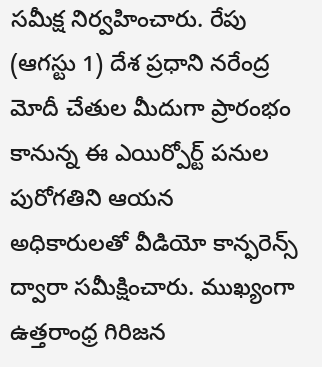సమీక్ష నిర్వహించారు. రేపు (ఆగస్టు 1) దేశ ప్రధాని నరేంద్ర మోదీ చేతుల మీదుగా ప్రారంభం కానున్న ఈ ఎయిర్పోర్ట్ పనుల పురోగతిని ఆయన అధికారులతో వీడియో కాన్ఫరెన్స్ ద్వారా సమీక్షించారు. ముఖ్యంగా ఉత్తరాంధ్ర గిరిజన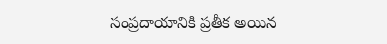సంప్రదాయానికి ప్రతీక అయిన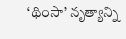‘థింసా’ నృత్యాన్ని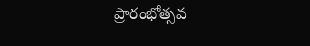ప్రారంభోత్సవ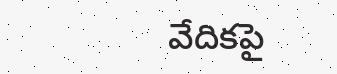వేదికపై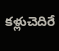కళ్లుచెదిరే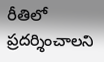రీతిలో ప్రదర్శించాలని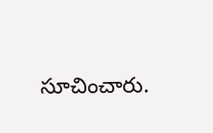సూచించారు.